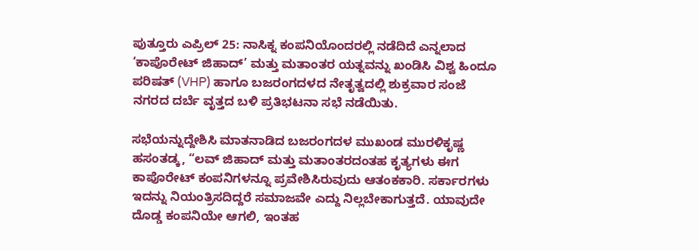ಪುತ್ತೂರು ಎಪ್ರಿಲ್ 25: ನಾಸಿಕ್ನ ಕಂಪನಿಯೊಂದರಲ್ಲಿ ನಡೆದಿದೆ ಎನ್ನಲಾದ ‘ಕಾಪೊರೇಟ್ ಜಿಹಾದ್’ ಮತ್ತು ಮತಾಂತರ ಯತ್ನವನ್ನು ಖಂಡಿಸಿ ವಿಶ್ವ ಹಿಂದೂ ಪರಿಷತ್ (VHP) ಹಾಗೂ ಬಜರಂಗದಳದ ನೇತೃತ್ವದಲ್ಲಿ ಶುಕ್ರವಾರ ಸಂಜೆ ನಗರದ ದರ್ಬೆ ವೃತ್ತದ ಬಳಿ ಪ್ರತಿಭಟನಾ ಸಭೆ ನಡೆಯಿತು.

ಸಭೆಯನ್ನುದ್ದೇಶಿಸಿ ಮಾತನಾಡಿದ ಬಜರಂಗದಳ ಮುಖಂಡ ಮುರಳಿಕೃಷ್ಣ ಹಸಂತಡ್ಕ, “ಲವ್ ಜಿಹಾದ್ ಮತ್ತು ಮತಾಂತರದಂತಹ ಕೃತ್ಯಗಳು ಈಗ ಕಾಪೊರೇಟ್ ಕಂಪನಿಗಳನ್ನೂ ಪ್ರವೇಶಿಸಿರುವುದು ಆತಂಕಕಾರಿ. ಸರ್ಕಾರಗಳು ಇದನ್ನು ನಿಯಂತ್ರಿಸದಿದ್ದರೆ ಸಮಾಜವೇ ಎದ್ದು ನಿಲ್ಲಬೇಕಾಗುತ್ತದೆ. ಯಾವುದೇ ದೊಡ್ಡ ಕಂಪನಿಯೇ ಆಗಲಿ, ಇಂತಹ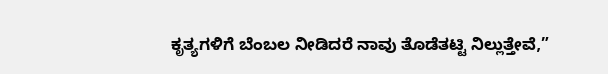ಕೃತ್ಯಗಳಿಗೆ ಬೆಂಬಲ ನೀಡಿದರೆ ನಾವು ತೊಡೆತಟ್ಟಿ ನಿಲ್ಲುತ್ತೇವೆ,”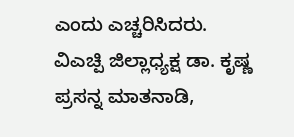ಎಂದು ಎಚ್ಚರಿಸಿದರು.
ವಿಎಚ್ಪಿ ಜಿಲ್ಲಾಧ್ಯಕ್ಷ ಡಾ. ಕೃಷ್ಣ ಪ್ರಸನ್ನ ಮಾತನಾಡಿ,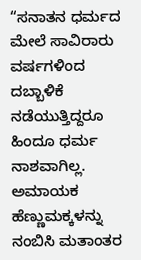“ಸನಾತನ ಧರ್ಮದ ಮೇಲೆ ಸಾವಿರಾರು ವರ್ಷಗಳಿಂದ ದಬ್ಬಾಳಿಕೆ ನಡೆಯುತ್ತಿದ್ದರೂ ಹಿಂದೂ ಧರ್ಮ ನಾಶವಾಗಿಲ್ಲ. ಅಮಾಯಕ ಹೆಣ್ಣುಮಕ್ಕಳನ್ನು ನಂಬಿಸಿ ಮತಾಂತರ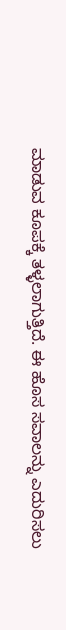ಮಾಡುವ ಕೂಪಕ್ಕೆ ತಳ್ಳಲಾಗುತ್ತಿದೆ. ಈ ಹೊಸ ಸವಾಲನ್ನು ಎದುರಿಸಲು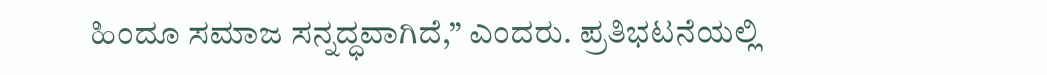ಹಿಂದೂ ಸಮಾಜ ಸನ್ನದ್ಧವಾಗಿದೆ,” ಎಂದರು. ಪ್ರತಿಭಟನೆಯಲ್ಲಿ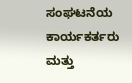ಸಂಘಟನೆಯ ಕಾರ್ಯಕರ್ತರು ಮತ್ತು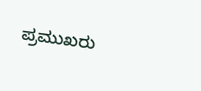ಪ್ರಮುಖರು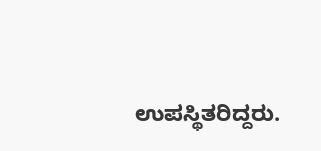ಉಪಸ್ಥಿತರಿದ್ದರು.